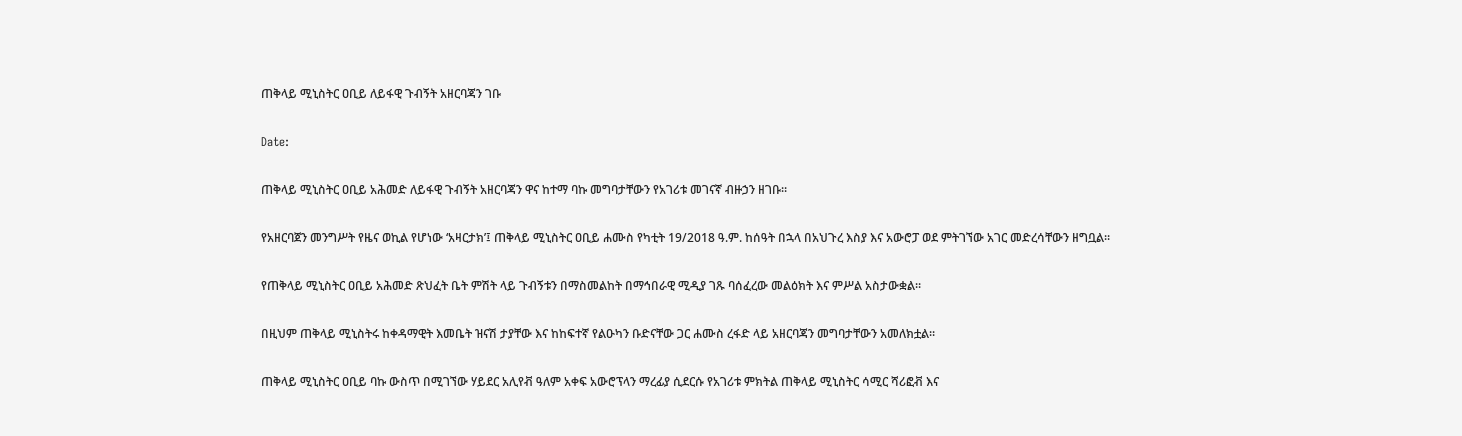ጠቅላይ ሚኒስትር ዐቢይ ለይፋዊ ጉብኝት አዘርባጃን ገቡ

Date:

ጠቅላይ ሚኒስትር ዐቢይ አሕመድ ለይፋዊ ጉብኝት አዘርባጃን ዋና ከተማ ባኩ መግባታቸውን የአገሪቱ መገናኛ ብዙኃን ዘገቡ።

የአዘርባጀን መንግሥት የዜና ወኪል የሆነው ‘አዛርታክ’፤ ጠቅላይ ሚኒስትር ዐቢይ ሐሙስ የካቲት 19/2018 ዓ.ም. ከሰዓት በኋላ በአህጉረ እስያ እና አውሮፓ ወደ ምትገኘው አገር መድረሳቸውን ዘግቧል።

የጠቅላይ ሚኒስትር ዐቢይ አሕመድ ጽህፈት ቤት ምሽት ላይ ጉብኝቱን በማስመልከት በማኅበራዊ ሚዲያ ገጹ ባሰፈረው መልዕክት እና ምሥል አስታውቋል።

በዚህም ጠቅላይ ሚኒስትሩ ከቀዳማዊት እመቤት ዝናሽ ታያቸው እና ከከፍተኛ የልዑካን ቡድናቸው ጋር ሐሙስ ረፋድ ላይ አዘርባጃን መግባታቸውን አመለክቷል።

ጠቅላይ ሚኒስትር ዐቢይ ባኩ ውስጥ በሚገኘው ሃይደር አሊየቭ ዓለም አቀፍ አውሮፕላን ማረፊያ ሲደርሱ የአገሪቱ ምክትል ጠቅላይ ሚኒስትር ሳሚር ሻሪፎቭ እና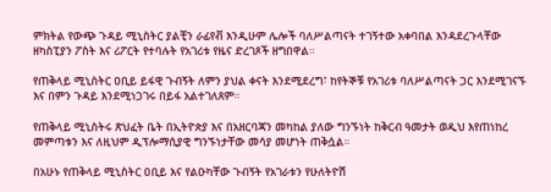ምክትል የውጭ ጉዳይ ሚኒስትር ያልቺን ራፊየቭ እንዲሁም ሌሎች ባለሥልጣናት ተገኝተው አቀባበል እንዳደረጉላቸው ዘካስፒያን ፖስት እና ሪፖርት የተባሉት የአገሪቱ የዜና ድረገጾች ዘግበዋል።

የጠቅላይ ሚኒስትር ዐቢይ ይፋዊ ጉብኝት ለምን ያህል ቀናት እንደሚደረግ፣ ከየትኞቹ የአገሪቱ ባለሥልጣናት ጋር እንደሚገናኙ እና በምን ጉዳይ እንደሚነጋገሩ በይፋ አልተገለጸም።

የጠቅላይ ሚኒስትሩ ጽህፈት ቤት በኢትዮጵያ እና በአዘርባጃን መካከል ያለው ግንኙነት ከቅርብ ዓመታት ወዲህ እየጠነከረ መምጣቱን እና ለዚህም ዲፕሎማሲያዊ ግንኙነታቸው መሳያ መሆነት ጠቅሷል።

በአሁኑ የጠቅላይ ሚኒስትር ዐቢይ እና የልዑካቸው ጉብኝት የአገራቱን የሁለትዮሽ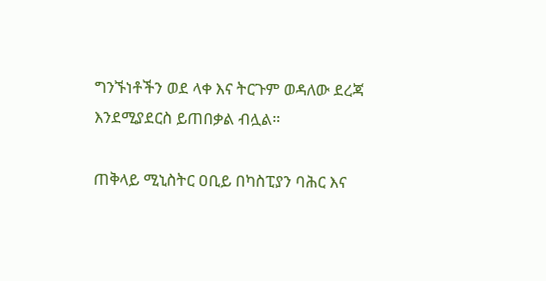ግንኙነቶችን ወደ ላቀ እና ትርጉም ወዳለው ደረጃ እንደሚያደርስ ይጠበቃል ብሏል።

ጠቅላይ ሚኒስትር ዐቢይ በካስፒያን ባሕር እና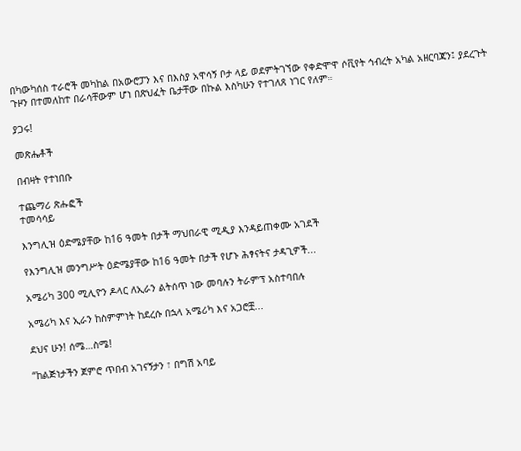በካውካሰስ ተራሮች መካከል በአውሮፓን እና በእስያ አዋሳኝ ቦታ ላይ ወደምትገኘው የቀድሞዋ ሶቪየት ኅብረት አካል አዘርባጃን፤ ያደረጉት ጉዞን በተመለከተ በራሳቸውም ሆነ በጽህፈት ቤታቸው በኩል እስካሁን የተገለጸ ነገር የለም።

ያጋሩ!

መጽሔቶች

በብዛት የተነበቡ

ተጨማሪ ጽሑፎች
ተመሳሳይ

እንግሊዝ ዕድሜያቸው ከ16 ዓመት በታች ማህበራዊ ሚዲያ እንዳይጠቀሙ አገደች

የእንግሊዝ መንግሥት ዕድሜያቸው ከ16 ዓመት በታች የሆኑ ሕፃናትና ታዳጊዎች...

አሜሪካ 300 ሚሊዮን ዶላር ለኢራን ልትሰጥ ነው መባሉን ትራምፕ አስተባበሉ

አሜሪካ እና ኢራን ከስምምነት ከደረሱ በኋላ አሜሪካ እና አጋሮቿ...

ደህና ሁን! ሰሜ…ስሜ!

“ከልጅነታችን ጀምሮ ጥበብ አገናኝታን ፣ በግሽ አባይ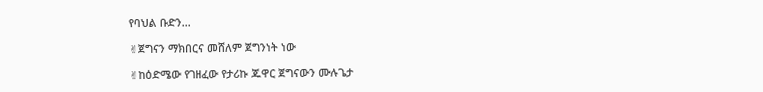የባህል ቡድን...

✌ጀግናን ማክበርና መሸለም ጀግንነት ነው

✌ከዕድሜው የገዘፈው የታሪኩ ጁዋር ጀግናውን ሙሉጌታ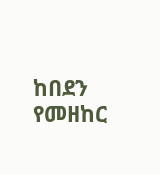ከበደን የመዘከር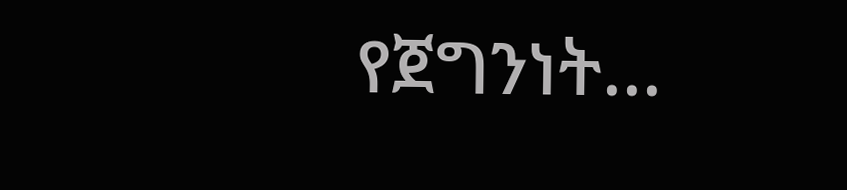የጀግንነት...